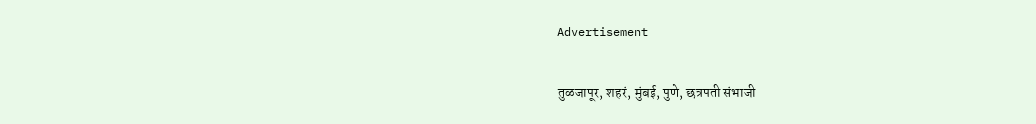Advertisement

तुळजापूर, शहरं, मुंबई, पुणे, छत्रपती संभाजी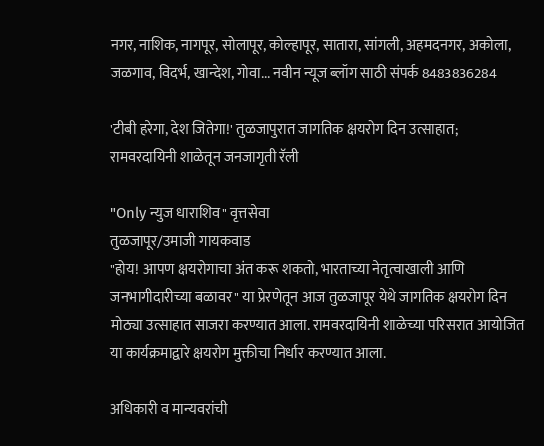नगर, नाशिक, नागपूर, सोलापूर, कोल्हापूर, सातारा, सांगली, अहमदनगर, अकोला, जळगाव, विदर्भ, खान्देश, गोवा... नवीन न्यूज ब्लॉग साठी संपर्क 8483836284

'टीबी हरेगा, देश जितेगा!' तुळजापुरात जागतिक क्षयरोग दिन उत्साहात; रामवरदायिनी शाळेतून जनजागृती रॅली

"Only न्युज धाराशिव" वृत्तसेवा
तुळजापूर/उमाजी गायकवाड
"होय! आपण क्षयरोगाचा अंत करू शकतो, भारताच्या नेतृत्वाखाली आणि जनभागीदारीच्या बळावर" या प्रेरणेतून आज तुळजापूर येथे जागतिक क्षयरोग दिन मोठ्या उत्साहात साजरा करण्यात आला. रामवरदायिनी शाळेच्या परिसरात आयोजित या कार्यक्रमाद्वारे क्षयरोग मुक्तीचा निर्धार करण्यात आला.

अधिकारी व मान्यवरांची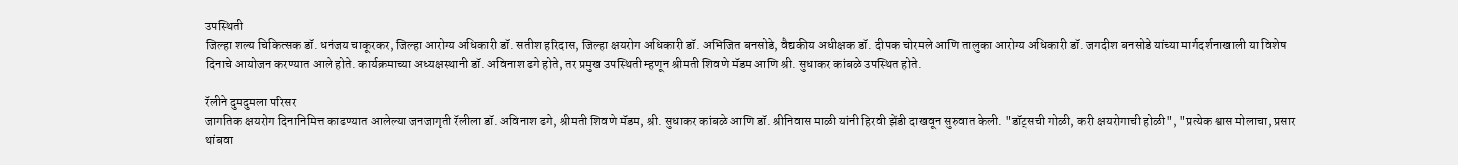उपस्थिती
जिल्हा शल्य चिकित्सक डॉ. धनंजय चाकूरकर, जिल्हा आरोग्य अधिकारी डॉ. सतीश हरिदास, जिल्हा क्षयरोग अधिकारी डॉ. अभिजित बनसोडे, वैद्यकीय अधीक्षक डॉ. दीपक चोरमले आणि तालुका आरोग्य अधिकारी डॉ. जगदीश बनसोडे यांच्या मार्गदर्शनाखाली या विशेष दिनाचे आयोजन करण्यात आले होते. कार्यक्रमाच्या अध्यक्षस्थानी डॉ. अविनाश ढगे होते, तर प्रमुख उपस्थिती म्हणून श्रीमती शिवणे मॅडम आणि श्री. सुधाकर कांबळे उपस्थित होते.

रॅलीने दुमदुमला परिसर
जागतिक क्षयरोग दिनानिमित्त काढण्यात आलेल्या जनजागृती रॅलीला डॉ. अविनाश ढगे, श्रीमती शिवणे मॅडम, श्री. सुधाकर कांबळे आणि डॉ. श्रीनिवास माळी यांनी हिरवी झेंडी दाखवून सुरुवात केली. "डॉट्सची गोळी, करी क्षयरोगाची होळी", "प्रत्येक श्वास मोलाचा, प्रसार थांबवा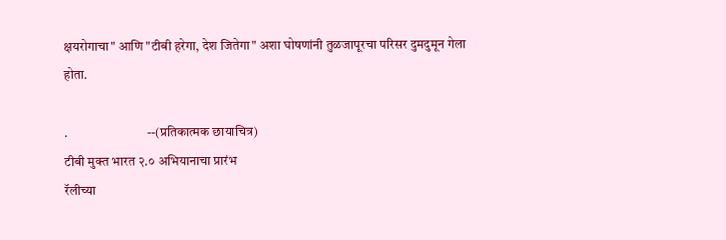क्षयरोगाचा" आणि "टीबी हरेगा, देश जितेगा" अशा घोषणांनी तुळजापूरचा परिसर दुमदुमून गेला होता.

.                              --(प्रतिकात्मक छायाचित्र)
टीबी मुक्त भारत २.० अभियानाचा प्रारंभ
रॅलीच्या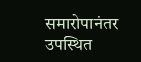समारोपानंतर उपस्थित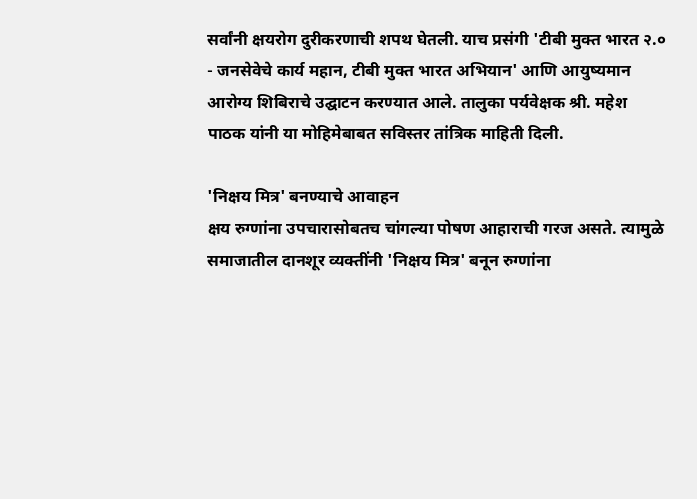सर्वांनी क्षयरोग दुरीकरणाची शपथ घेतली. याच प्रसंगी 'टीबी मुक्त भारत २.० - जनसेवेचे कार्य महान, टीबी मुक्त भारत अभियान' आणि आयुष्यमान आरोग्य शिबिराचे उद्घाटन करण्यात आले. तालुका पर्यवेक्षक श्री. महेश पाठक यांनी या मोहिमेबाबत सविस्तर तांत्रिक माहिती दिली.

'निक्षय मित्र' बनण्याचे आवाहन
क्षय रुग्णांना उपचारासोबतच चांगल्या पोषण आहाराची गरज असते. त्यामुळे समाजातील दानशूर व्यक्तींनी 'निक्षय मित्र' बनून रुग्णांना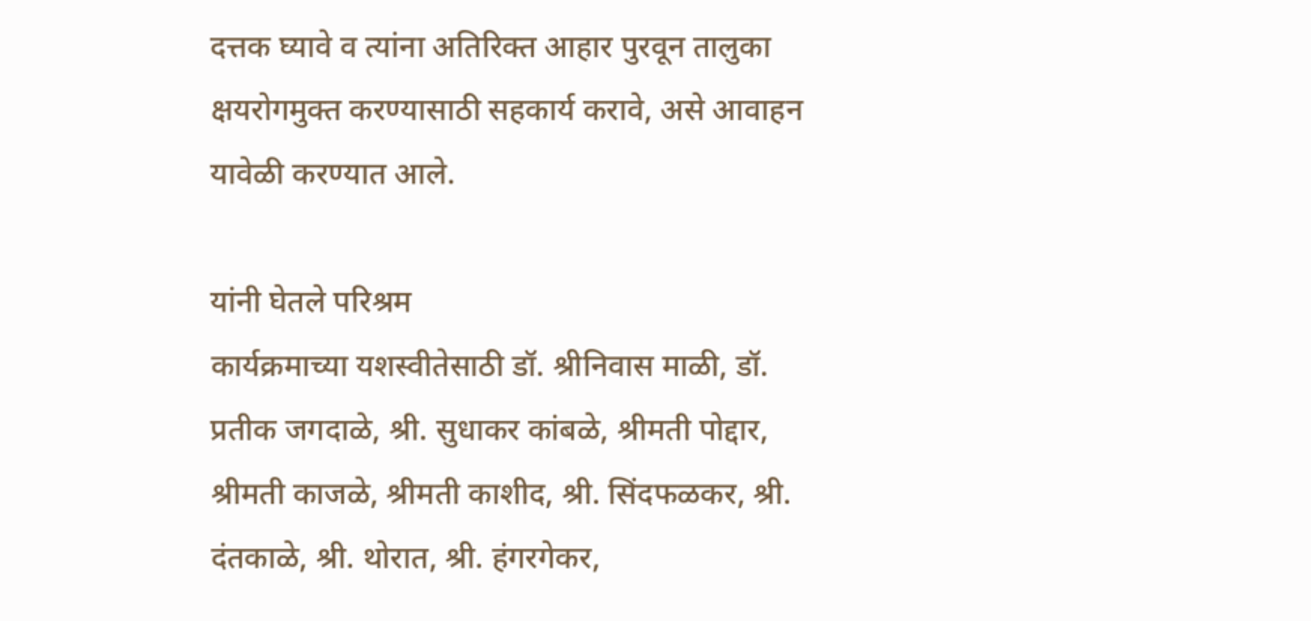दत्तक घ्यावे व त्यांना अतिरिक्त आहार पुरवून तालुका क्षयरोगमुक्त करण्यासाठी सहकार्य करावे, असे आवाहन यावेळी करण्यात आले.

यांनी घेतले परिश्रम
कार्यक्रमाच्या यशस्वीतेसाठी डॉ. श्रीनिवास माळी, डॉ. प्रतीक जगदाळे, श्री. सुधाकर कांबळे, श्रीमती पोद्दार, श्रीमती काजळे, श्रीमती काशीद, श्री. सिंदफळकर, श्री. दंतकाळे, श्री. थोरात, श्री. हंगरगेकर,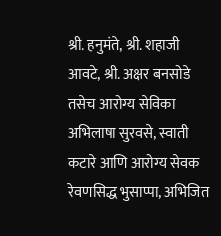श्री. हनुमंते, श्री. शहाजी आवटे, श्री. अक्षर बनसोडे तसेच आरोग्य सेविका अभिलाषा सुरवसे, स्वाती कटारे आणि आरोग्य सेवक रेवणसिद्ध भुसाप्पा, अभिजित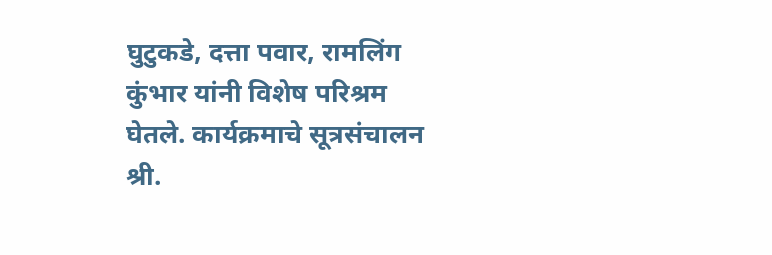घुटुकडे, दत्ता पवार, रामलिंग कुंभार यांनी विशेष परिश्रम घेतले. कार्यक्रमाचे सूत्रसंचालन श्री.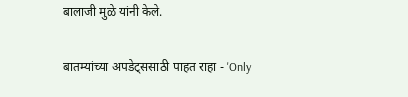बालाजी मुळे यांनी केले.

बातम्यांच्या अपडेट्ससाठी पाहत राहा - 'Only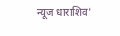न्यूज धाराशिव'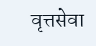वृत्तसेवा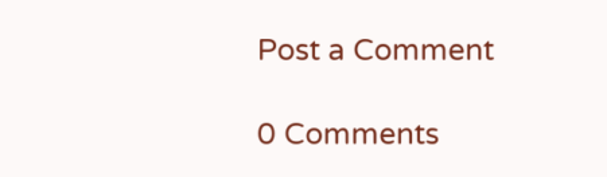Post a Comment

0 Comments